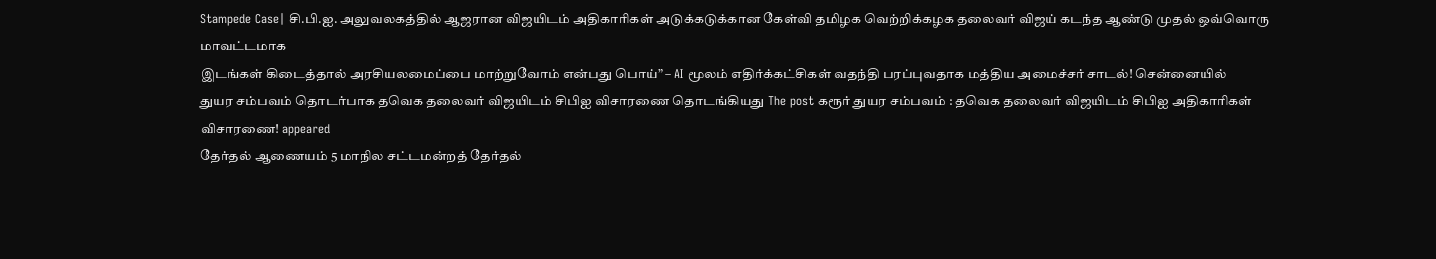Stampede Case| சி.பி.ஐ. அலுவலகத்தில் ஆஜரான விஜயிடம் அதிகாரிகள் அடுக்கடுக்கான கேள்வி தமிழக வெற்றிக்கழக தலைவர் விஜய் கடந்த ஆண்டு முதல் ஒவ்வொரு மாவட்டமாக
இடங்கள் கிடைத்தால் அரசியலமைப்பை மாற்றுவோம் என்பது பொய்” – AI மூலம் எதிர்க்கட்சிகள் வதந்தி பரப்புவதாக மத்திய அமைச்சர் சாடல்! சென்னையில்
துயர சம்பவம் தொடர்பாக தவெக தலைவர் விஜயிடம் சிபிஐ விசாரணை தொடங்கியது The post கரூர் துயர சம்பவம் : தவெக தலைவர் விஜயிடம் சிபிஐ அதிகாரிகள் விசாரணை! appeared
தேர்தல் ஆணையம் 5 மாநில சட்டமன்றத் தேர்தல்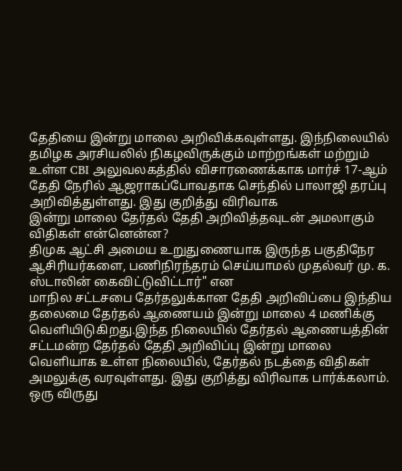தேதியை இன்று மாலை அறிவிக்கவுள்ளது. இந்நிலையில் தமிழக அரசியலில் நிகழவிருக்கும் மாற்றங்கள் மற்றும்
உள்ள CBI அலுவலகத்தில் விசாரணைக்காக மார்ச் 17-ஆம் தேதி நேரில் ஆஜராகப்போவதாக செந்தில் பாலாஜி தரப்பு அறிவித்துள்ளது. இது குறித்து விரிவாக
இன்று மாலை தேர்தல் தேதி அறிவித்தவுடன் அமலாகும் விதிகள் என்னென்ன?
திமுக ஆட்சி அமைய உறுதுணையாக இருந்த பகுதிநேர ஆசிரியர்களை, பணிநிரந்தரம் செய்யாமல் முதல்வர் மு. க. ஸ்டாலின் கைவிட்டுவிட்டார்" என
மாநில சட்டசபை தேர்தலுக்கான தேதி அறிவிப்பை இந்திய தலைமை தேர்தல் ஆணையம் இன்று மாலை 4 மணிக்கு வெளியிடுகிறது.இந்த நிலையில் தேர்தல் ஆணையத்தின்
சட்டமன்ற தேர்தல் தேதி அறிவிப்பு இன்று மாலை வெளியாக உள்ள நிலையில், தேர்தல் நடத்தை விதிகள் அமலுக்கு வரவுள்ளது. இது குறித்து விரிவாக பார்க்கலாம்.
ஒரு விருது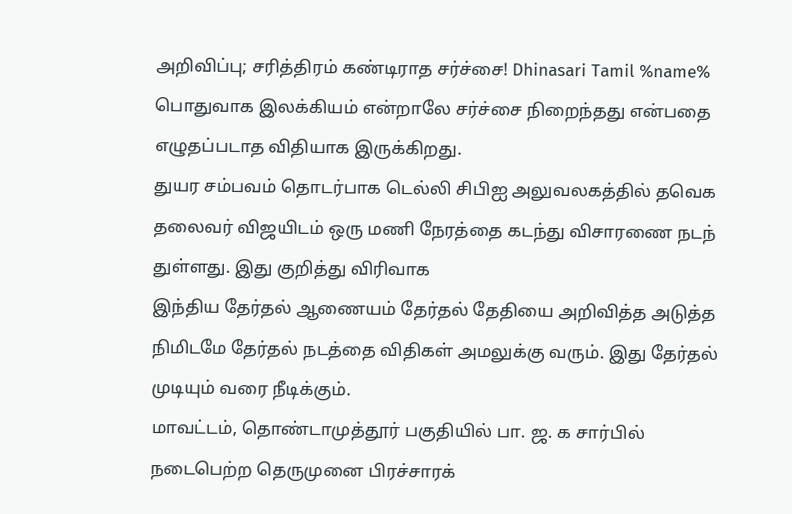அறிவிப்பு; சரித்திரம் கண்டிராத சர்ச்சை! Dhinasari Tamil %name% பொதுவாக இலக்கியம் என்றாலே சர்ச்சை நிறைந்தது என்பதை எழுதப்படாத விதியாக இருக்கிறது.
துயர சம்பவம் தொடர்பாக டெல்லி சிபிஐ அலுவலகத்தில் தவெக தலைவர் விஜயிடம் ஒரு மணி நேரத்தை கடந்து விசாரணை நடந் துள்ளது. இது குறித்து விரிவாக
இந்திய தேர்தல் ஆணையம் தேர்தல் தேதியை அறிவித்த அடுத்த நிமிடமே தேர்தல் நடத்தை விதிகள் அமலுக்கு வரும். இது தேர்தல் முடியும் வரை நீடிக்கும்.
மாவட்டம், தொண்டாமுத்தூர் பகுதியில் பா. ஜ. க சார்பில் நடைபெற்ற தெருமுனை பிரச்சாரக்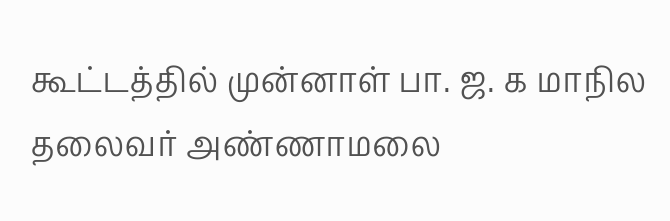கூட்டத்தில் முன்னாள் பா. ஜ. க மாநில தலைவர் அண்ணாமலை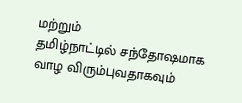மற்றும்
தமிழ்நாட்டில் சந்தோஷமாக வாழ விரும்புவதாகவும்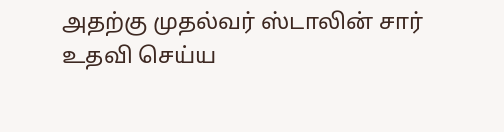அதற்கு முதல்வர் ஸ்டாலின் சார் உதவி செய்ய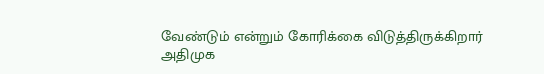வேண்டும் என்றும் கோரிக்கை விடுத்திருக்கிறார்
அதிமுக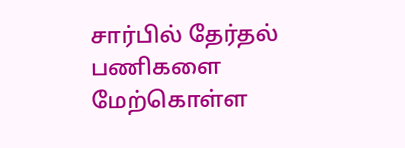சார்பில் தேர்தல் பணிகளை மேற்கொள்ள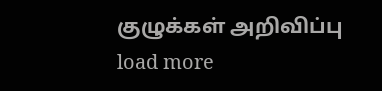குழுக்கள் அறிவிப்பு
load more